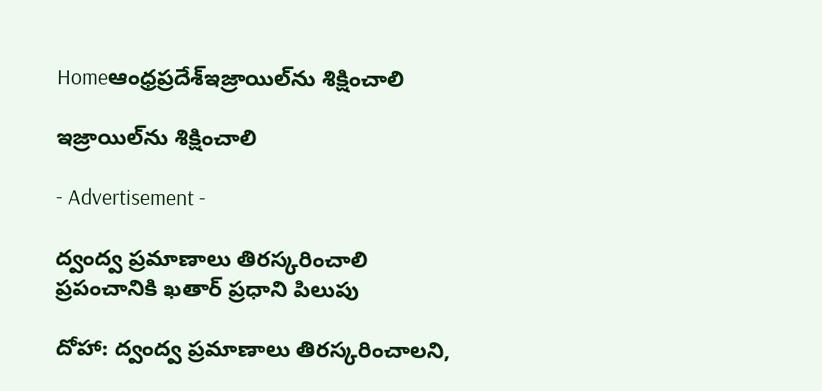Homeఆంధ్రప్రదేశ్ఇజ్రాయిల్‌ను శిక్షించాలి

ఇజ్రాయిల్‌ను శిక్షించాలి

- Advertisement -

ద్వంద్వ ప్రమాణాలు తిరస్కరించాలి
ప్రపంచానికి ఖతార్‌ ప్రధాని పిలుపు

దోహా: ద్వంద్వ ప్రమాణాలు తిరస్కరించాలని,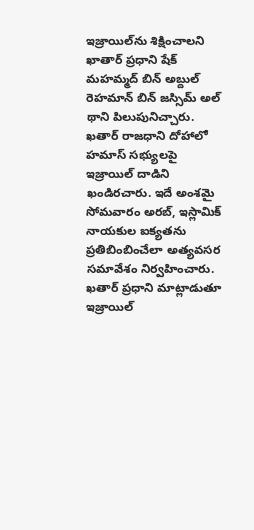ఇజ్రాయిల్‌ను శిక్షించాలని ఖాతార్‌ ప్రధాని షేక్‌ మహమ్మద్‌ బిన్‌ అబ్దుల్‌ రెహమాన్‌ బిన్‌ జస్సిమ్‌ అల్‌ థాని పిలుపునిచ్చారు. ఖతార్‌ రాజధాని దోహాలో హమాస్‌ సభ్యులపై ఇజ్రాయిల్‌ దాడిని ఖండిరచారు. ఇదే అంశమై సోమవారం అరబ్‌, ఇస్లామిక్‌ నాయకుల ఐక్యతను ప్రతిబింబించేలా అత్యవసర సమావేశం నిర్వహించారు. ఖతార్‌ ప్రధాని మాట్లాడుతూ ఇజ్రాయిల్‌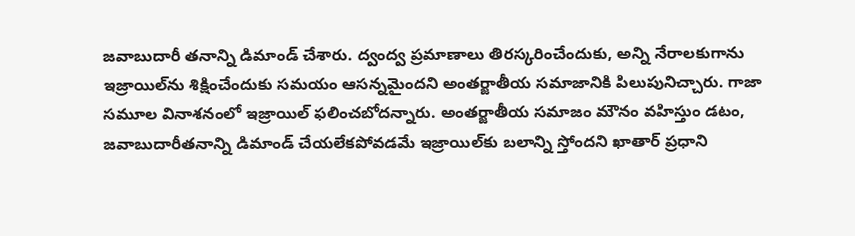జవాబుదారీ తనాన్ని డిమాండ్‌ చేశారు. ద్వంద్వ ప్రమాణాలు తిరస్కరించేందుకు, అన్ని నేరాలకుగాను ఇజ్రాయిల్‌ను శిక్షించేందుకు సమయం ఆసన్నమైందని అంతర్జాతీయ సమాజానికి పిలుపునిచ్చారు. గాజా సమూల వినాశనంలో ఇజ్రాయిల్‌ ఫలించబోదన్నారు. అంతర్జాతీయ సమాజం మౌనం వహిస్తుం డటం, జవాబుదారీతనాన్ని డిమాండ్‌ చేయలేకపోవడమే ఇజ్రాయిల్‌కు బలాన్ని స్తోందని ఖాతార్‌ ప్రధాని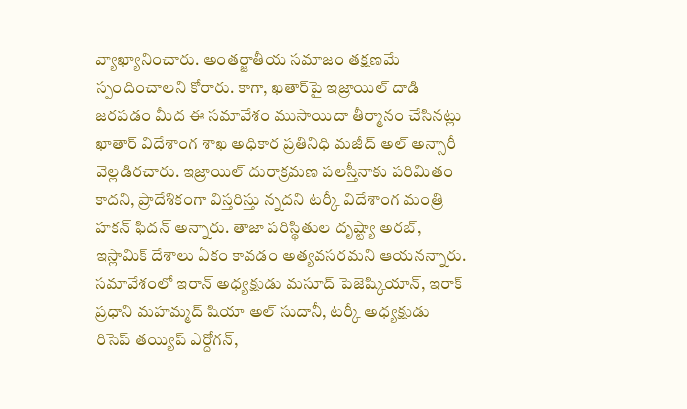వ్యాఖ్యానించారు. అంతర్జాతీయ సమాజం తక్షణమే స్పందించాలని కోరారు. కాగా, ఖతార్‌పై ఇజ్రాయిల్‌ దాడి జరపడం మీద ఈ సమావేశం ముసాయిదా తీర్మానం చేసినట్లు ఖాతార్‌ విదేశాంగ శాఖ అధికార ప్రతినిధి మజీద్‌ అల్‌ అన్సారీ వెల్లడిరచారు. ఇజ్రాయిల్‌ దురాక్రమణ పలస్తీనాకు పరిమితం కాదని, ప్రాదేశికంగా విస్తరిస్తు న్నదని టర్కీ విదేశాంగ మంత్రి హకన్‌ ఫిదన్‌ అన్నారు. తాజా పరిస్థితుల దృష్ట్యా అరబ్‌, ఇస్లామిక్‌ దేశాలు ఏకం కావడం అత్యవసరమని ఆయనన్నారు. సమావేశంలో ఇరాన్‌ అధ్యక్షుడు మసూద్‌ పెజెష్కియాన్‌, ఇరాక్‌ ప్రధాని మహమ్మద్‌ షియా అల్‌ సుదానీ, టర్కీ అధ్యక్షుడు రిసెప్‌ తయ్యిప్‌ ఎర్దోగన్‌,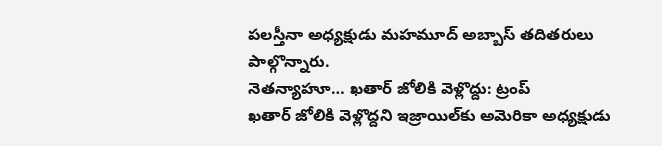పలస్తీనా అధ్యక్షుడు మహమూద్‌ అబ్బాస్‌ తదితరులు పాల్గొన్నారు.
నెతన్యాహూ… ఖతార్‌ జోలికి వెళ్లొద్దు: ట్రంప్‌
ఖతార్‌ జోలికి వెళ్లొద్దని ఇజ్రాయిల్‌కు అమెరికా అధ్యక్షుడు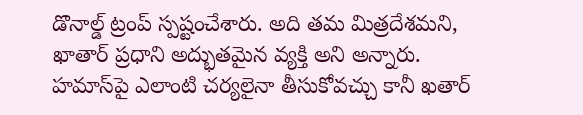డొనాల్డ్‌ ట్రంప్‌ స్పష్టంచేశారు. అది తమ మిత్రదేశమని, ఖాతార్‌ ప్రధాని అద్భుతమైన వ్యక్తి అని అన్నారు. హమాస్‌పై ఎలాంటి చర్యలైనా తీసుకోవచ్చు కానీ ఖతార్‌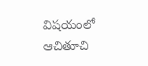విషయంలో ఆచితూచి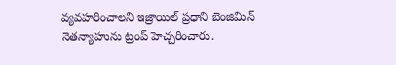వ్యవహరించాలని ఇజ్రాయిల్‌ ప్రధాని బెంజిమిన్‌ నెతన్యాహును ట్రంప్‌ హెచ్చరించారు.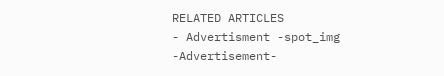RELATED ARTICLES
- Advertisment -spot_img
-Advertisement-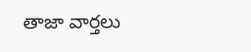తాజా వార్తలు